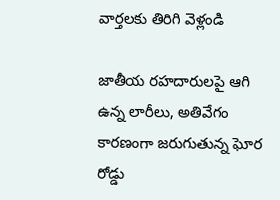వార్తలకు తిరిగి వెళ్లండి

జాతీయ రహదారులపై ఆగి ఉన్న లారీలు, అతివేగం కారణంగా జరుగుతున్న ఘోర రోడ్డు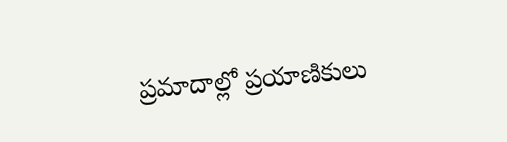ప్రమాదాల్లో ప్రయాణికులు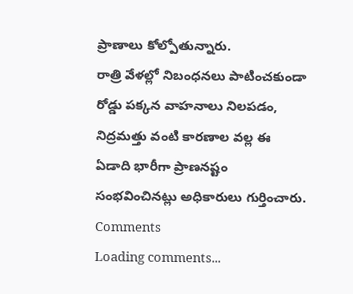ప్రాణాలు కోల్పోతున్నారు.
రాత్రి వేళల్లో నిబంధనలు పాటించకుండా రోడ్డు పక్కన వాహనాలు నిలపడం, నిద్రమత్తు వంటి కారణాల వల్ల ఈ ఏడాది భారీగా ప్రాణనష్టం సంభవించినట్లు అధికారులు గుర్తించారు.
Comments
Loading comments...